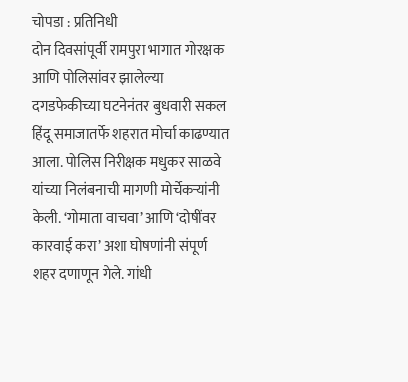चोपडा : प्रतिनिधी
दोन दिवसांपूर्वी रामपुरा भागात गोरक्षक आणि पोलिसांवर झालेल्या दगडफेकीच्या घटनेनंतर बुधवारी सकल हिंदू समाजातर्फे शहरात मोर्चा काढण्यात आला. पोलिस निरीक्षक मधुकर साळवे यांच्या निलंबनाची मागणी मोर्चेकऱ्यांनी केली. ‘गोमाता वाचवा’ आणि ‘दोषींवर कारवाई करा’ अशा घोषणांनी संपूर्ण शहर दणाणून गेले. गांधी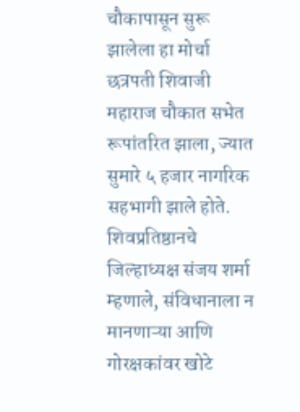चौकापासून सुरू झालेला हा मोर्चा छत्रपती शिवाजी महाराज चौकात सभेत रूपांतरित झाला, ज्यात सुमारे ५ हजार नागरिक सहभागी झाले होते.
शिवप्रतिष्ठानचे जिल्हाध्यक्ष संजय शर्मा म्हणाले, संविधानाला न मानणाऱ्या आणि गोरक्षकांवर खोटे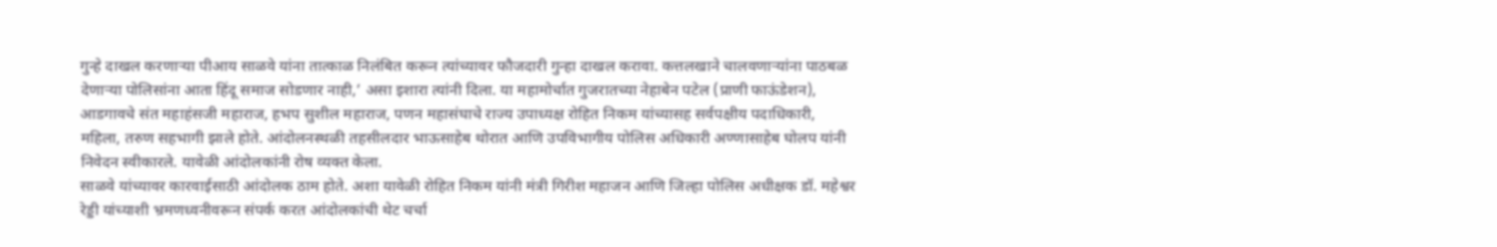गुन्हे दाखल करणाऱ्या पीआय साळवे यांना तात्काळ निलंबित करून त्यांच्यावर फौजदारी गुन्हा दाखल करावा. कत्तलखाने चालवणाऱ्यांना पाठबळ देणाऱ्या पोलिसांना आता हिंदू समाज सोडणार नाही,’ असा इशारा त्यांनी दिला. या महामोर्चात गुजरातच्या नेहाबेन पटेल (प्राणी फाऊंडेशन), आडगावचे संत महाहंसजी महाराज, हभप सुशील महाराज, पणन महासंघाचे राज्य उपाध्यक्ष रोहित निकम यांच्यासह सर्वपक्षीय पदाधिकारी, महिला, तरुण सहभागी झाले होते. आंदोलनस्थळी तहसीलदार भाऊसाहेब थोरात आणि उपविभागीय पोलिस अधिकारी अण्णासाहेब घोलप यांनी निवेदन स्वीकारले. यावेळी आंदोलकांनी रोष व्यक्त केला.
साळवे यांच्यावर कारवाईसाठी आंदोलक ठाम होते. अशा यावेळी रोहित निकम यांनी मंत्री गिरीश महाजन आणि जिल्हा पोलिस अधीक्षक डॉ. महेश्वर रेड्डी यांच्याशी भ्रमणध्वनीवरून संपर्क करत आंदोलकांची थेट चर्चा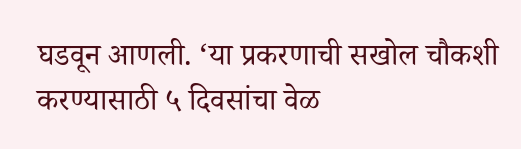घडवून आणली. ‘या प्रकरणाची सखोल चौकशी करण्यासाठी ५ दिवसांचा वेळ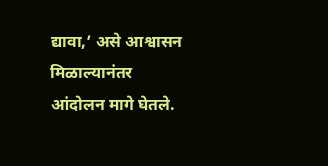द्यावा,’ असे आश्वासन मिळाल्यानंतर आंदोलन मागे घेतले.